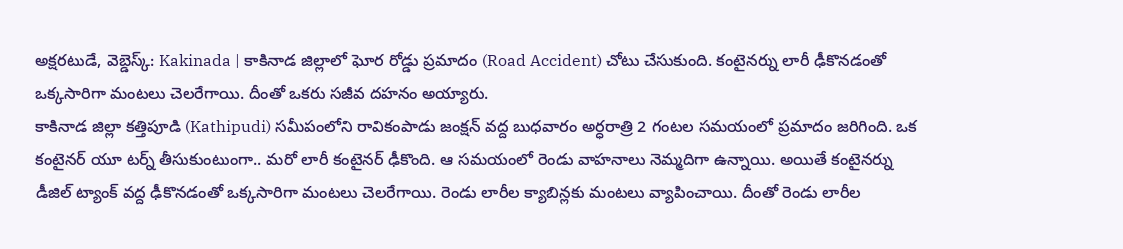అక్షరటుడే, వెబ్డెస్క్: Kakinada | కాకినాడ జిల్లాలో ఘోర రోడ్డు ప్రమాదం (Road Accident) చోటు చేసుకుంది. కంటైనర్ను లారీ ఢీకొనడంతో ఒక్కసారిగా మంటలు చెలరేగాయి. దీంతో ఒకరు సజీవ దహనం అయ్యారు.
కాకినాడ జిల్లా కత్తిపూడి (Kathipudi) సమీపంలోని రావికంపాడు జంక్షన్ వద్ద బుధవారం అర్ధరాత్రి 2 గంటల సమయంలో ప్రమాదం జరిగింది. ఒక కంటైనర్ యూ టర్న్ తీసుకుంటుంగా.. మరో లారీ కంటైనర్ ఢీకొంది. ఆ సమయంలో రెండు వాహనాలు నెమ్మదిగా ఉన్నాయి. అయితే కంటైనర్ను డీజిల్ ట్యాంక్ వద్ద ఢీకొనడంతో ఒక్కసారిగా మంటలు చెలరేగాయి. రెండు లారీల క్యాబిన్లకు మంటలు వ్యాపించాయి. దీంతో రెండు లారీల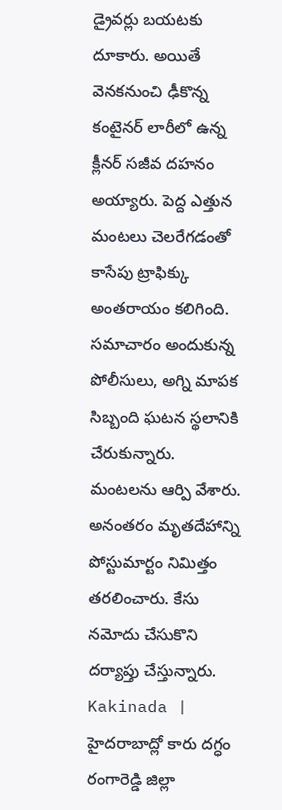డ్రైవర్లు బయటకు దూకారు. అయితే వెనకనుంచి ఢీకొన్న కంటైనర్ లారీలో ఉన్న క్లీనర్ సజీవ దహనం అయ్యారు. పెద్ద ఎత్తున మంటలు చెలరేగడంతో కాసేపు ట్రాఫిక్కు అంతరాయం కలిగింది. సమాచారం అందుకున్న పోలీసులు, అగ్ని మాపక సిబ్బంది ఘటన స్థలానికి చేరుకున్నారు. మంటలను ఆర్పి వేశారు. అనంతరం మృతదేహాన్ని పోస్టుమార్టం నిమిత్తం తరలించారు. కేసు నమోదు చేసుకొని దర్యాప్తు చేస్తున్నారు.
Kakinada | హైదరాబాద్లో కారు దగ్ధం
రంగారెడ్డి జిల్లా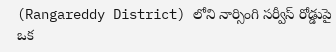(Rangareddy District) లోని నార్సింగి సర్వీస్ రోడ్డుపై ఒక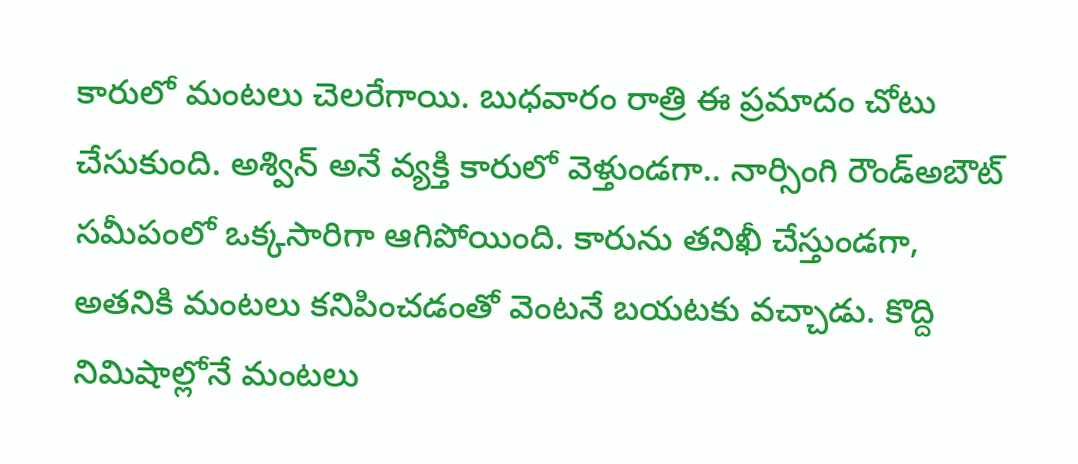కారులో మంటలు చెలరేగాయి. బుధవారం రాత్రి ఈ ప్రమాదం చోటు చేసుకుంది. అశ్విన్ అనే వ్యక్తి కారులో వెళ్తుండగా.. నార్సింగి రౌండ్అబౌట్ సమీపంలో ఒక్కసారిగా ఆగిపోయింది. కారును తనిఖీ చేస్తుండగా, అతనికి మంటలు కనిపించడంతో వెంటనే బయటకు వచ్చాడు. కొద్ది నిమిషాల్లోనే మంటలు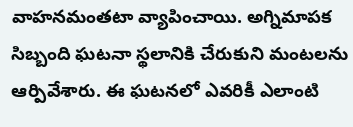వాహనమంతటా వ్యాపించాయి. అగ్నిమాపక సిబ్బంది ఘటనా స్థలానికి చేరుకుని మంటలను ఆర్పివేశారు. ఈ ఘటనలో ఎవరికీ ఎలాంటి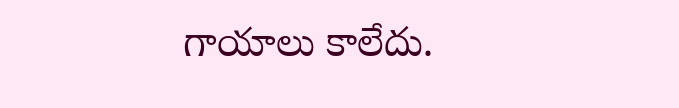గాయాలు కాలేదు.